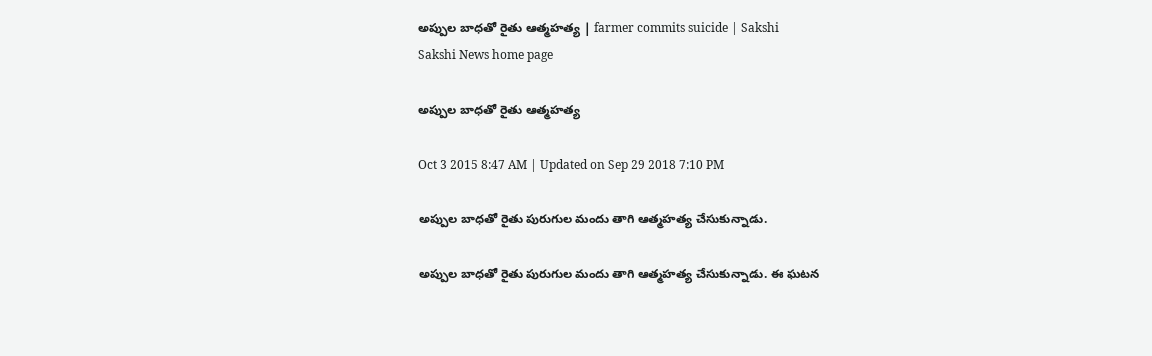అప్పుల బాధతో రైతు ఆత్మహత్య | farmer commits suicide | Sakshi
Sakshi News home page

అప్పుల బాధతో రైతు ఆత్మహత్య

Oct 3 2015 8:47 AM | Updated on Sep 29 2018 7:10 PM

అప్పుల బాధతో రైతు పురుగుల మందు తాగి ఆత్మహత్య చేసుకున్నాడు.

అప్పుల బాధతో రైతు పురుగుల మందు తాగి ఆత్మహత్య చేసుకున్నాడు. ఈ ఘటన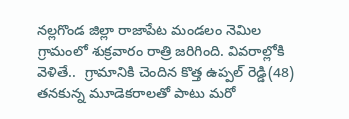నల్లగొండ జిల్లా రాజాపేట మండలం నెమిల గ్రామంలో శుక్రవారం రాత్రి జరిగింది. వివరాల్లోకి వెళితే..  గ్రామానికి చెందిన కొత్త ఉప్పల్ రెడ్డి(48) తనకున్న మూడెకరాలతో పాటు మరో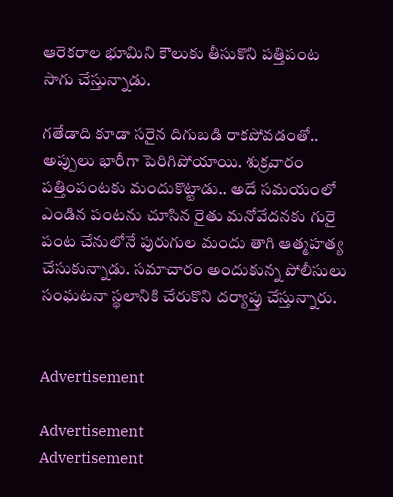ఆరెకరాల భూమిని కౌలుకు తీసుకొని పత్తిపంట సాగు చేస్తున్నాడు.

గతేడాది కూడా సరైన దిగుబడి రాకపోవడంతో.. అప్పులు భారీగా పెరిగిపోయాయి. శుక్రవారం పత్తింపంటకు మందుకొట్టాడు.. అదే సమయంలో ఎండిన పంటను చూసిన రైతు మనోవేదనకు గురై పంట చేనులోనే పురుగుల మందు తాగి ఆత్మహత్య చేసుకున్నాడు. సమాచారం అందుకున్న పోలీసులు సంఘటనా స్థలానికి చేరుకొని దర్యాప్తు చేస్తున్నారు.


Advertisement

Advertisement
Advertisement